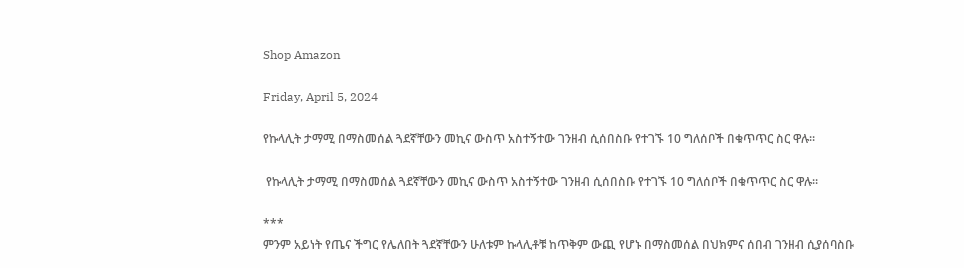Shop Amazon

Friday, April 5, 2024

የኩላሊት ታማሚ በማስመሰል ጓደኛቸውን መኪና ውስጥ አስተኝተው ገንዘብ ሲሰበስቡ የተገኙ 10 ግለሰቦች በቁጥጥር ስር ዋሉ።

 የኩላሊት ታማሚ በማስመሰል ጓደኛቸውን መኪና ውስጥ አስተኝተው ገንዘብ ሲሰበስቡ የተገኙ 10 ግለሰቦች በቁጥጥር ስር ዋሉ።

***
ምንም አይነት የጤና ችግር የሌለበት ጓደኛቸውን ሁለቱም ኩላሊቶቹ ከጥቅም ውጪ የሆኑ በማስመሰል በህክምና ሰበብ ገንዘብ ሲያሰባስቡ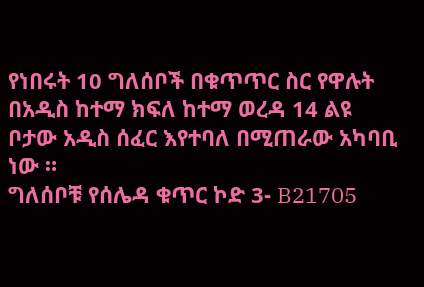የነበሩት 10 ግለሰቦች በቁጥጥር ስር የዋሉት በአዲስ ከተማ ክፍለ ከተማ ወረዳ 14 ልዩ ቦታው አዲስ ሰፈር እየተባለ በሚጠራው አካባቢ ነው ።
ግለሰቦቹ የሰሌዳ ቁጥር ኮድ 3- B21705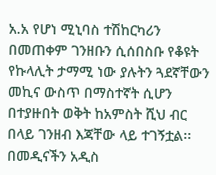አ.አ የሆነ ሚኒባስ ተሽከርካሪን በመጠቀም ገንዘቡን ሲሰበስቡ የቆዩት የኩላሊት ታማሚ ነው ያሉትን ጓደኛቸውን መኪና ውስጥ በማስተኛት ሲሆን በተያዙበት ወቅት ከአምስት ሺህ ብር በላይ ገንዘብ እጃቸው ላይ ተገኝቷል፡፡
በመዲናችን አዲስ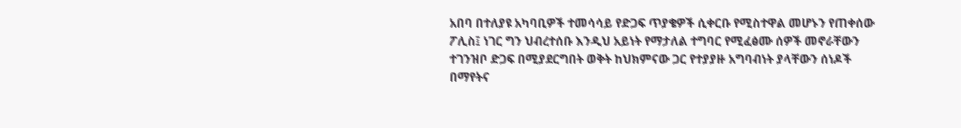አበባ በተለያዩ አካባቢዎች ተመሳሳይ የድጋፍ ጥያቄዎች ሲቀርቡ የሚስተዋል መሆኑን የጠቀሰው ፖሊስ፤ ነገር ግን ህብረተሰቡ እንዲህ አይነት የማታለል ተግባር የሚፈፅሙ ሰዎች መኖራቸውን ተገንዝቦ ድጋፍ በሚያደርግበት ወቅት ከህክምናው ጋር የተያያዙ አግባብነት ያላቸውን ሰነዶች በማየትና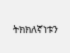ትክክለኛነቱን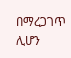በማረጋገጥ ሊሆን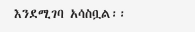እንደሚገባ አሳስቧል፡፡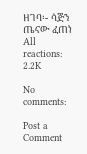ዘገባ፡- ሳጅን ጤናው ፈጠነ
All reactions:
2.2K

No comments:

Post a Comment